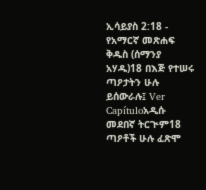ኢሳይያስ 2:18 - የአማርኛ መጽሐፍ ቅዱስ (ሰማንያ አሃዱ)18 በእጅ የተሠሩ ጣዖታትን ሁሉ ይሰውራሉ፤ Ver Capítuloአዲሱ መደበኛ ትርጒም18 ጣዖቶች ሁሉ ፈጽሞ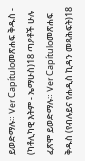ይወድማሉ። Ver Capítuloመጽሐፍ ቅዱስ - (ካቶሊካዊ እትም - ኤማሁስ)18 ጣዖቶች ሁሉ ፈጽሞ ይወድማሉ። Ver Capítuloመጽሐፍ ቅዱስ (የብሉይና የሐዲስ ኪዳን መጻሕፍት)18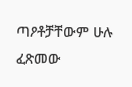ጣዖቶቻቸውም ሁሉ ፈጽመው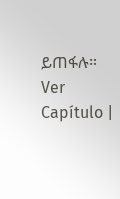ይጠፋሉ። Ver Capítulo |